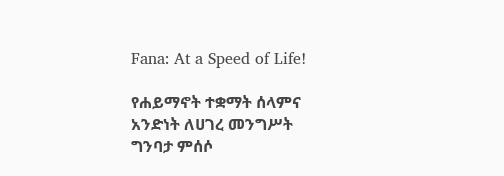Fana: At a Speed of Life!

የሐይማኖት ተቋማት ሰላምና አንድነት ለሀገረ መንግሥት ግንባታ ምሰሶ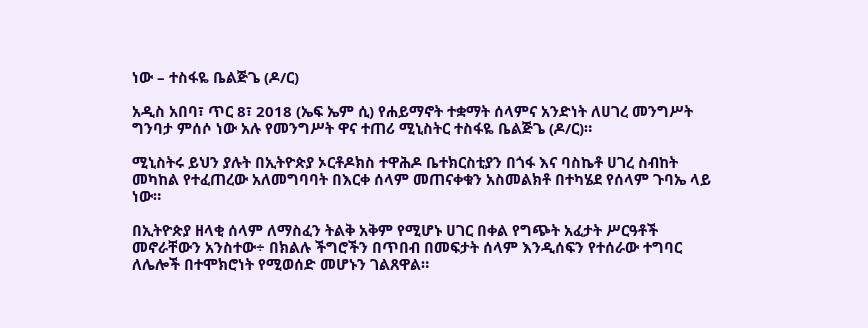ነው – ተስፋዬ ቤልጅጌ (ዶ/ር)

አዲስ አበባ፣ ጥር 8፣ 2018 (ኤፍ ኤም ሲ) የሐይማኖት ተቋማት ሰላምና አንድነት ለሀገረ መንግሥት ግንባታ ምሰሶ ነው አሉ የመንግሥት ዋና ተጠሪ ሚኒስትር ተስፋዬ ቤልጅጌ (ዶ/ር)።

ሚኒስትሩ ይህን ያሉት በኢትዮጵያ ኦርቶዶክስ ተዋሕዶ ቤተክርስቲያን በጎፋ እና ባስኬቶ ሀገረ ስብከት መካከል የተፈጠረው አለመግባባት በእርቀ ሰላም መጠናቀቁን አስመልክቶ በተካሄደ የሰላም ጉባኤ ላይ ነው።

በኢትዮጵያ ዘላቂ ሰላም ለማስፈን ትልቅ አቅም የሚሆኑ ሀገር በቀል የግጭት አፈታት ሥርዓቶች መኖራቸውን አንስተው÷ በክልሉ ችግሮችን በጥበብ በመፍታት ሰላም እንዲሰፍን የተሰራው ተግባር ለሌሎች በተሞክሮነት የሚወሰድ መሆኑን ገልጸዋል።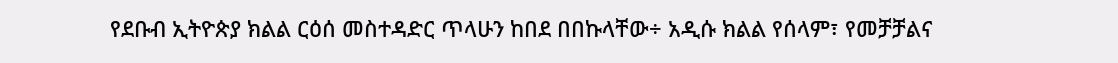የደቡብ ኢትዮጵያ ክልል ርዕሰ መስተዳድር ጥላሁን ከበደ በበኩላቸው÷ አዲሱ ክልል የሰላም፣ የመቻቻልና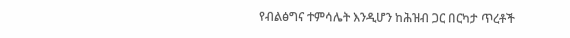የብልፅግና ተምሳሌት እንዲሆን ከሕዝብ ጋር በርካታ ጥረቶች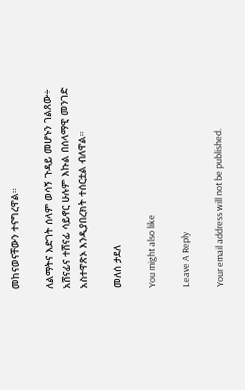መከናወናቸውን ተናግረዋል።

ለልማትና እድገት ሰላም ወሳኝ ጉዳይ መሆኑን ገልጸው÷ አሸናፊና ተሸናፊ ሳይኖር ሁሉም እኩል በሰላማዊ መንገድ አስተዋጽኦ እንዲያበረክት ተሰርቷል ብለዋል።

መለሰ ታደለ

You might also like

Leave A Reply

Your email address will not be published.